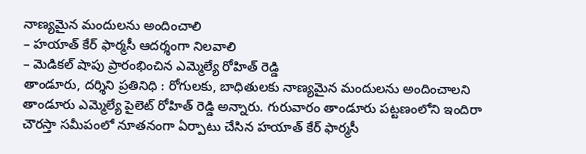నాణ్యమైన మందులను అందించాలి
– హయాత్ కేర్ ఫార్మసీ ఆదర్శంగా నిలవాలి
– మెడికల్ షాపు ప్రారంభించిన ఎమ్మెల్యే రోహిత్ రెడ్డి
తాండూరు, దర్శిని ప్రతినిధి : రోగులకు, బాధితులకు నాణ్యమైన మందులను అందించాలని తాండూరు ఎమ్మెల్యే పైలెట్ రోహిత్ రెడ్డి అన్నారు. గురువారం తాండూరు పట్టణంలోని ఇందిరా చౌరస్తా సమీపంలో నూతనంగా ఏర్పాటు చేసిన హయాత్ కేర్ ఫార్మసీ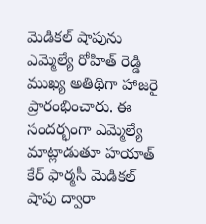మెడికల్ షాపును ఎమ్మెల్యే రోహిత్ రెడ్డి ముఖ్య అతిథిగా హాజరై ప్రారంభించారు. ఈ సందర్భంగా ఎమ్మెల్యే మాట్లాడుతూ హయాత్ కేర్ ఫార్మసీ మెడికల్ షాపు ద్వారా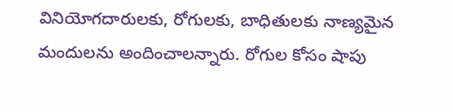వినియోగదారులకు, రోగులకు, బాధితులకు నాణ్యమైన మందులను అందించాలన్నారు. రోగుల కోసం షాపు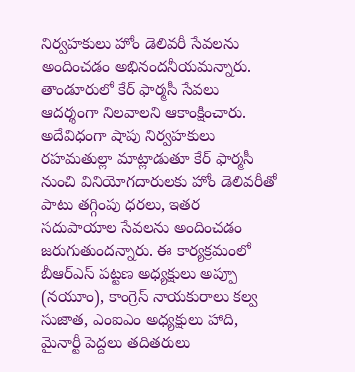నిర్వహకులు హోం డెలివరీ సేవలను అందించడం అభినందనీయమన్నారు. తాండూరులో కేర్ ఫార్మసీ సేవలు ఆదర్శంగా నిలవాలని ఆకాంక్షించారు. అదేవిధంగా షాపు నిర్వహకులు రహమతుల్లా మాట్లాడుతూ కేర్ ఫార్మసీ నుంచి వినియోగదారులకు హోం డెలివరీతో పాటు తగ్గింపు ధరలు, ఇతర సదుపాయాల సేవలను అందించడం జరుగుతుందన్నారు. ఈ కార్యక్రమంలో బీఆర్ఎస్ పట్టణ అధ్యక్షులు అప్పూ (నయూం), కాంగ్రెస్ నాయకురాలు కల్వ సుజాత, ఎంఐఎం అధ్యక్షులు హాది, మైనార్టీ పెద్దలు తదితరులు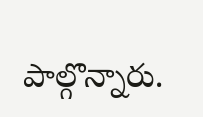పాల్గొన్నారు.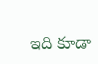ఇది కూడా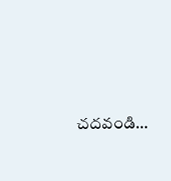చదవండి…